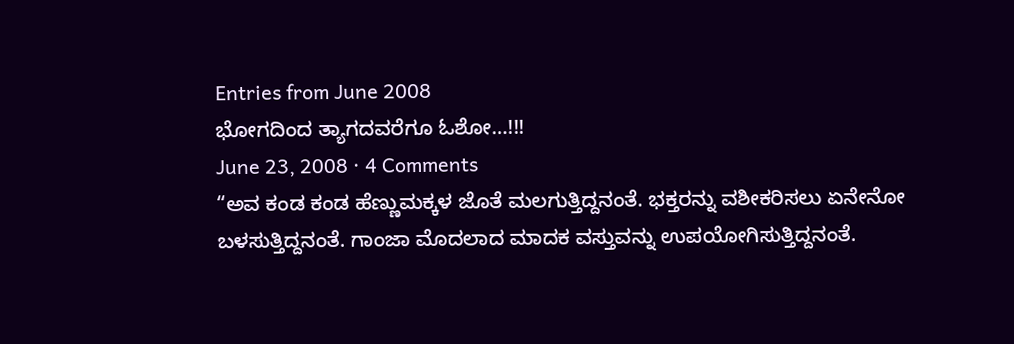Entries from June 2008
ಭೋಗದಿಂದ ತ್ಯಾಗದವರೆಗೂ ಓಶೋ…!!!
June 23, 2008 · 4 Comments
“ಅವ ಕಂಡ ಕಂಡ ಹೆಣ್ಣುಮಕ್ಕಳ ಜೊತೆ ಮಲಗುತ್ತಿದ್ದನಂತೆ. ಭಕ್ತರನ್ನು ವಶೀಕರಿಸಲು ಏನೇನೋ ಬಳಸುತ್ತಿದ್ದನಂತೆ. ಗಾಂಜಾ ಮೊದಲಾದ ಮಾದಕ ವಸ್ತುವನ್ನು ಉಪಯೋಗಿಸುತ್ತಿದ್ದನಂತೆ.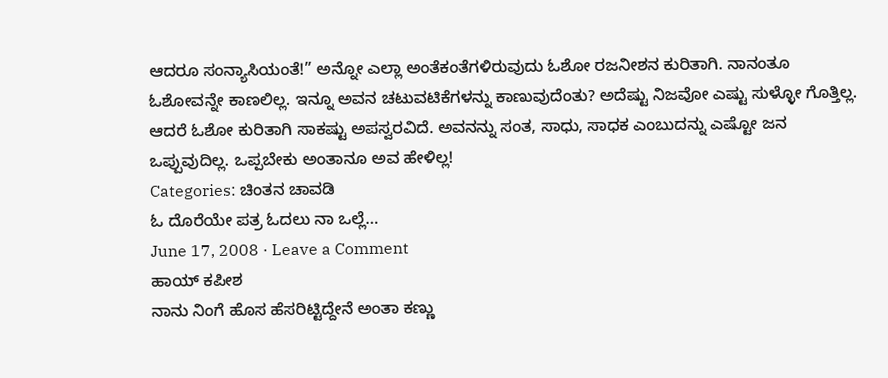ಆದರೂ ಸಂನ್ಯಾಸಿಯಂತೆ!” ಅನ್ನೋ ಎಲ್ಲಾ ಅಂತೆಕಂತೆಗಳಿರುವುದು ಓಶೋ ರಜನೀಶನ ಕುರಿತಾಗಿ. ನಾನಂತೂ ಓಶೋವನ್ನೇ ಕಾಣಲಿಲ್ಲ. ಇನ್ನೂ ಅವನ ಚಟುವಟಿಕೆಗಳನ್ನು ಕಾಣುವುದೆಂತು? ಅದೆಷ್ಟು ನಿಜವೋ ಎಷ್ಟು ಸುಳ್ಳೋ ಗೊತ್ತಿಲ್ಲ. ಆದರೆ ಓಶೋ ಕುರಿತಾಗಿ ಸಾಕಷ್ಟು ಅಪಸ್ವರವಿದೆ. ಅವನನ್ನು ಸಂತ, ಸಾಧು, ಸಾಧಕ ಎಂಬುದನ್ನು ಎಷ್ಟೋ ಜನ ಒಪ್ಪುವುದಿಲ್ಲ. ಒಪ್ಪಬೇಕು ಅಂತಾನೂ ಅವ ಹೇಳಿಲ್ಲ!
Categories: ಚಿಂತನ ಚಾವಡಿ
ಓ ದೊರೆಯೇ ಪತ್ರ ಓದಲು ನಾ ಒಲ್ಲೆ…
June 17, 2008 · Leave a Comment
ಹಾಯ್ ಕಪೀಶ
ನಾನು ನಿಂಗೆ ಹೊಸ ಹೆಸರಿಟ್ಟಿದ್ದೇನೆ ಅಂತಾ ಕಣ್ಣು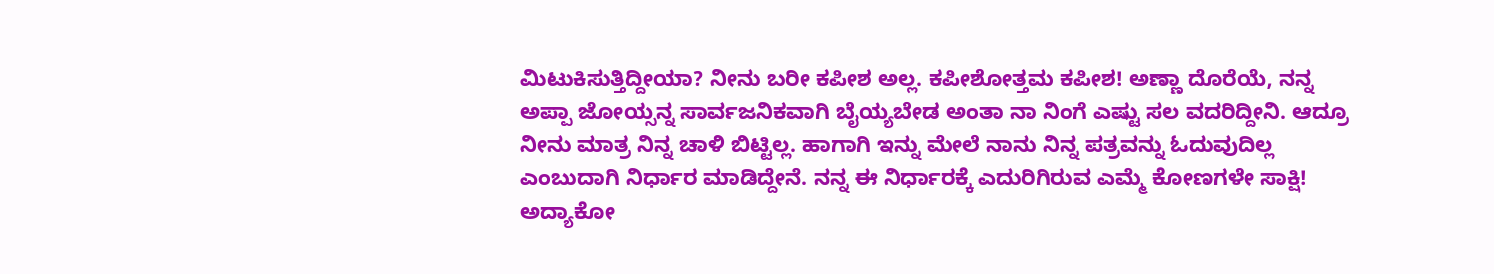ಮಿಟುಕಿಸುತ್ತಿದ್ದೀಯಾ? ನೀನು ಬರೀ ಕಪೀಶ ಅಲ್ಲ. ಕಪೀಶೋತ್ತಮ ಕಪೀಶ! ಅಣ್ಣಾ ದೊರೆಯೆ, ನನ್ನ ಅಪ್ಪಾ ಜೋಯ್ಸನ್ನ ಸಾರ್ವಜನಿಕವಾಗಿ ಬೈಯ್ಯಬೇಡ ಅಂತಾ ನಾ ನಿಂಗೆ ಎಷ್ಟು ಸಲ ವದರಿದ್ದೀನಿ. ಆದ್ರೂ ನೀನು ಮಾತ್ರ ನಿನ್ನ ಚಾಳಿ ಬಿಟ್ಟಿಲ್ಲ. ಹಾಗಾಗಿ ಇನ್ನು ಮೇಲೆ ನಾನು ನಿನ್ನ ಪತ್ರವನ್ನು ಓದುವುದಿಲ್ಲ ಎಂಬುದಾಗಿ ನಿರ್ಧಾರ ಮಾಡಿದ್ದೇನೆ. ನನ್ನ ಈ ನಿರ್ಧಾರಕ್ಕೆ ಎದುರಿಗಿರುವ ಎಮ್ಮೆ ಕೋಣಗಳೇ ಸಾಕ್ಷಿ!
ಅದ್ಯಾಕೋ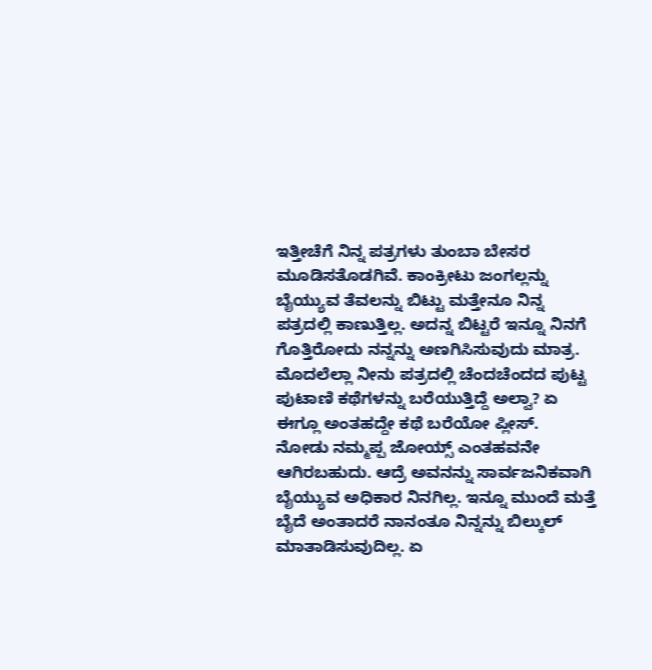ಇತ್ತೀಚೆಗೆ ನಿನ್ನ ಪತ್ರಗಳು ತುಂಬಾ ಬೇಸರ ಮೂಡಿಸತೊಡಗಿವೆ. ಕಾಂಕ್ರೀಟು ಜಂಗಲ್ಲನ್ನು ಬೈಯ್ಯುವ ತೆವಲನ್ನು ಬಿಟ್ಟು ಮತ್ತೇನೂ ನಿನ್ನ ಪತ್ರದಲ್ಲಿ ಕಾಣುತ್ತಿಲ್ಲ. ಅದನ್ನ ಬಿಟ್ಟರೆ ಇನ್ನೂ ನಿನಗೆ ಗೊತ್ತಿರೋದು ನನ್ನನ್ನು ಅಣಗಿಸಿಸುವುದು ಮಾತ್ರ. ಮೊದಲೆಲ್ಲಾ ನೀನು ಪತ್ರದಲ್ಲಿ ಚೆಂದಚೆಂದದ ಪುಟ್ಟ ಪುಟಾಣಿ ಕಥೆಗಳನ್ನು ಬರೆಯುತ್ತಿದ್ದೆ ಅಲ್ವಾ? ಏ ಈಗ್ಲೂ ಅಂತಹದ್ದೇ ಕಥೆ ಬರೆಯೋ ಪ್ಲೀಸ್.
ನೋಡು ನಮ್ಮಪ್ಪ ಜೋಯ್ಸ್ ಎಂತಹವನೇ ಆಗಿರಬಹುದು. ಆದ್ರೆ ಅವನನ್ನು ಸಾರ್ವಜನಿಕವಾಗಿ ಬೈಯ್ಯುವ ಅಧಿಕಾರ ನಿನಗಿಲ್ಲ. ಇನ್ನೂ ಮುಂದೆ ಮತ್ತೆ ಬೈದೆ ಅಂತಾದರೆ ನಾನಂತೂ ನಿನ್ನನ್ನು ಬಿಲ್ಕುಲ್ ಮಾತಾಡಿಸುವುದಿಲ್ಲ. ಏ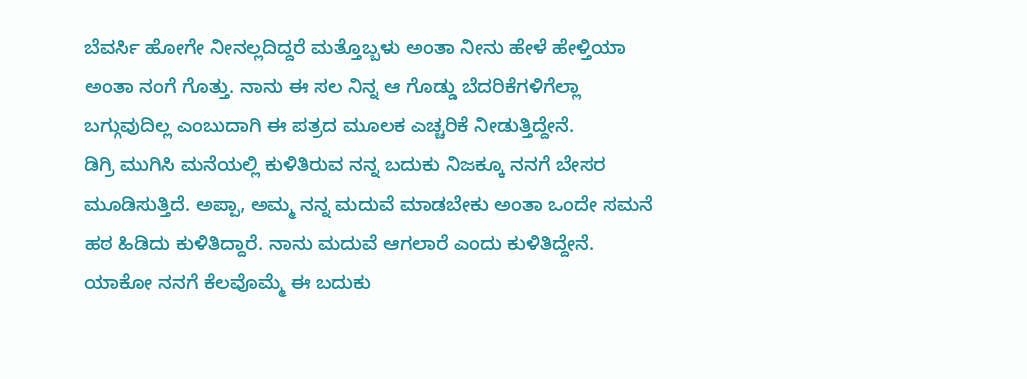ಬೆವರ್ಸಿ ಹೋಗೇ ನೀನಲ್ಲದಿದ್ದರೆ ಮತ್ತೊಬ್ಬಳು ಅಂತಾ ನೀನು ಹೇಳೆ ಹೇಳ್ತಿಯಾ ಅಂತಾ ನಂಗೆ ಗೊತ್ತು. ನಾನು ಈ ಸಲ ನಿನ್ನ ಆ ಗೊಡ್ಡು ಬೆದರಿಕೆಗಳಿಗೆಲ್ಲಾ ಬಗ್ಗುವುದಿಲ್ಲ ಎಂಬುದಾಗಿ ಈ ಪತ್ರದ ಮೂಲಕ ಎಚ್ಚರಿಕೆ ನೀಡುತ್ತಿದ್ದೇನೆ.
ಡಿಗ್ರಿ ಮುಗಿಸಿ ಮನೆಯಲ್ಲಿ ಕುಳಿತಿರುವ ನನ್ನ ಬದುಕು ನಿಜಕ್ಕೂ ನನಗೆ ಬೇಸರ ಮೂಡಿಸುತ್ತಿದೆ. ಅಪ್ಪಾ, ಅಮ್ಮ ನನ್ನ ಮದುವೆ ಮಾಡಬೇಕು ಅಂತಾ ಒಂದೇ ಸಮನೆ ಹಠ ಹಿಡಿದು ಕುಳಿತಿದ್ದಾರೆ. ನಾನು ಮದುವೆ ಆಗಲಾರೆ ಎಂದು ಕುಳಿತಿದ್ದೇನೆ. ಯಾಕೋ ನನಗೆ ಕೆಲವೊಮ್ಮೆ ಈ ಬದುಕು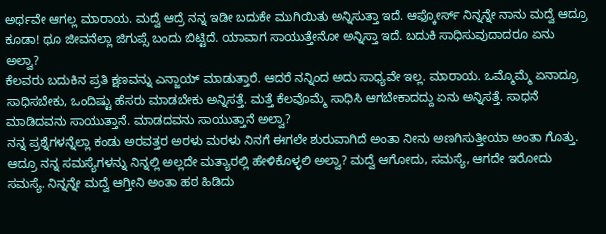ಅರ್ಥವೇ ಆಗಲ್ಲ ಮಾರಾಯ. ಮದ್ವೆ ಆದ್ರೆ ನನ್ನ ಇಡೀ ಬದುಕೇ ಮುಗಿಯಿತು ಅನ್ನಿಸುತ್ತಾ ಇದೆ. ಆಫ್ಕೋರ್ಸ್ ನಿನ್ನನ್ನೇ ನಾನು ಮದ್ವೆ ಆದ್ರೂ ಕೂಡಾ! ಥೂ ಜೀವನೆಲ್ಲಾ ಜಿಗುಪ್ಸೆ ಬಂದು ಬಿಟ್ಟಿದೆ. ಯಾವಾಗ ಸಾಯುತ್ತೇನೋ ಅನ್ನಿಸ್ತಾ ಇದೆ. ಬದುಕಿ ಸಾಧಿಸುವುದಾದರೂ ಏನು ಅಲ್ವಾ?
ಕೆಲವರು ಬದುಕಿನ ಪ್ರತಿ ಕ್ಷಣವನ್ನು ಎನ್ಜಾಯ್ ಮಾಡುತ್ತಾರೆ. ಆದರೆ ನನ್ನಿಂದ ಅದು ಸಾಧ್ಯವೇ ಇಲ್ಲ. ಮಾರಾಯ. ಒಮ್ಮೊಮ್ಮೆ ಏನಾದ್ರೂ ಸಾಧಿಸಬೇಕು, ಒಂದಿಷ್ಟು ಹೆಸರು ಮಾಡಬೇಕು ಅನ್ನಿಸತ್ತೆ. ಮತ್ತೆ ಕೆಲವೊಮ್ಮೆ ಸಾಧಿಸಿ ಆಗಬೇಕಾದದ್ದು ಏನು ಅನ್ನಿಸತ್ತೆ. ಸಾಧನೆ ಮಾಡಿದವನು ಸಾಯುತ್ತಾನೆ. ಮಾಡದವನು ಸಾಯುತ್ತಾನೆ ಅಲ್ವಾ?
ನನ್ನ ಪ್ರಶ್ನೆಗಳನ್ನೆಲ್ಲಾ ಕಂಡು ಅರವತ್ತರ ಅರಳು ಮರಳು ನಿನಗೆ ಈಗಲೇ ಶುರುವಾಗಿದೆ ಅಂತಾ ನೀನು ಅಣಗಿಸುತ್ತೀಯಾ ಅಂತಾ ಗೊತ್ತು. ಆದ್ರೂ ನನ್ನ ಸಮಸ್ಯೆಗಳನ್ನು ನಿನ್ನಲ್ಲಿ ಅಲ್ಲದೇ ಮತ್ಯಾರಲ್ಲಿ ಹೇಳಿಕೊಳ್ಳಲಿ ಅಲ್ವಾ? ಮದ್ವೆ ಆಗೋದು, ಸಮಸ್ಯೆ, ಆಗದೇ ಇರೋದು ಸಮಸ್ಯೆ. ನಿನ್ನನ್ನೇ ಮದ್ವೆ ಆಗ್ತೀನಿ ಅಂತಾ ಹಠ ಹಿಡಿದು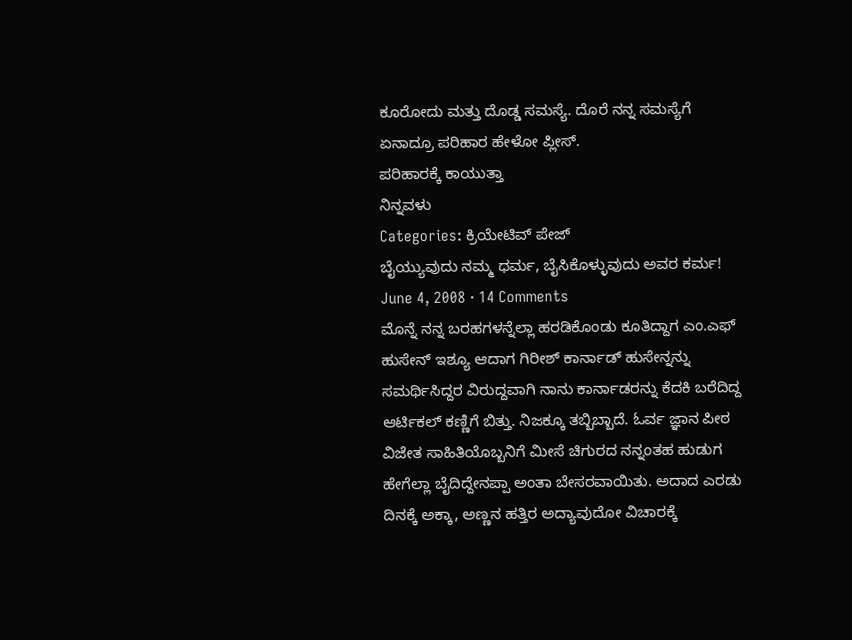ಕೂರೋದು ಮತ್ತು ದೊಡ್ಡ ಸಮಸ್ಯೆ. ದೊರೆ ನನ್ನ ಸಮಸ್ಯೆಗೆ ಏನಾದ್ರೂ ಪರಿಹಾರ ಹೇಳೋ ಪ್ಲೀಸ್.
ಪರಿಹಾರಕ್ಕೆ ಕಾಯುತ್ತಾ
ನಿನ್ನವಳು
Categories: ಕ್ರಿಯೇಟಿವ್ ಪೇಜ್
ಬೈಯ್ಯುವುದು ನಮ್ಮ ಧರ್ಮ, ಬೈಸಿಕೊಳ್ಳುವುದು ಅವರ ಕರ್ಮ!
June 4, 2008 · 14 Comments
ಮೊನ್ನೆ ನನ್ನ ಬರಹಗಳನ್ನೆಲ್ಲಾ ಹರಡಿಕೊಂಡು ಕೂತಿದ್ದಾಗ ಎಂ.ಎಫ್ ಹುಸೇನ್ ಇಶ್ಯೂ ಆದಾಗ ಗಿರೀಶ್ ಕಾರ್ನಾಡ್ ಹುಸೇನ್ನನ್ನು ಸಮರ್ಥಿಸಿದ್ದರ ವಿರುದ್ದವಾಗಿ ನಾನು ಕಾರ್ನಾಡರನ್ನು ಕೆದಕಿ ಬರೆದಿದ್ದ ಆರ್ಟಿಕಲ್ ಕಣ್ಣಿಗೆ ಬಿತ್ತು. ನಿಜಕ್ಕೂ ತಬ್ಬಿಬ್ಬಾದೆ. ಓರ್ವ ಜ್ಞಾನ ಪೀಠ ವಿಜೇತ ಸಾಹಿತಿಯೊಬ್ಬನಿಗೆ ಮೀಸೆ ಚಿಗುರದ ನನ್ನಂತಹ ಹುಡುಗ ಹೇಗೆಲ್ಲಾ ಬೈದಿದ್ದೇನಪ್ಪಾ ಅಂತಾ ಬೇಸರವಾಯಿತು. ಅದಾದ ಎರಡು ದಿನಕ್ಕೆ ಅಕ್ಕಾ, ಅಣ್ಣನ ಹತ್ತಿರ ಅದ್ಯಾವುದೋ ವಿಚಾರಕ್ಕೆ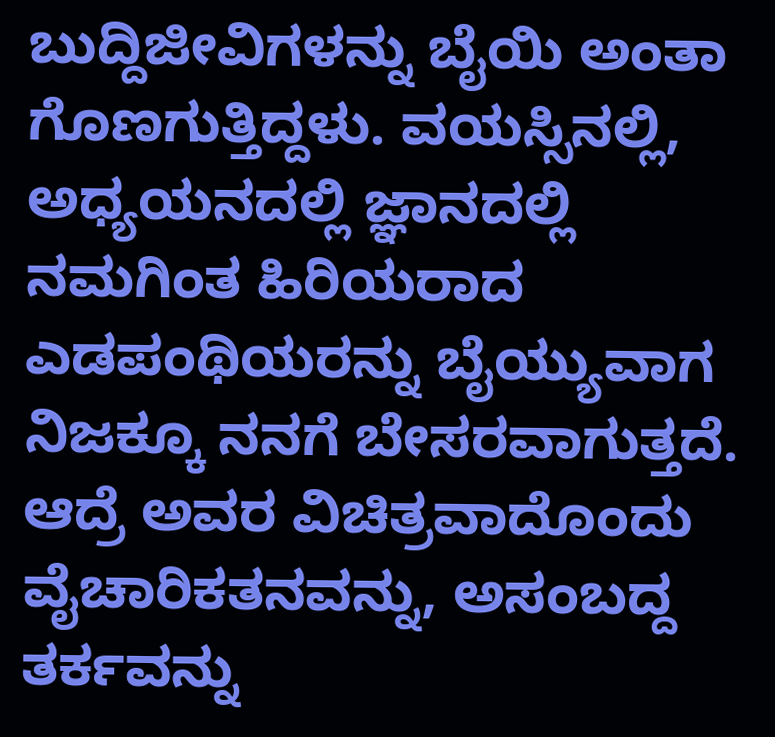ಬುದ್ದಿಜೀವಿಗಳನ್ನು ಬೈಯಿ ಅಂತಾ ಗೊಣಗುತ್ತಿದ್ದಳು. ವಯಸ್ಸಿನಲ್ಲಿ, ಅಧ್ಯಯನದಲ್ಲಿ ಜ್ಞಾನದಲ್ಲಿ ನಮಗಿಂತ ಹಿರಿಯರಾದ ಎಡಪಂಥಿಯರನ್ನು ಬೈಯ್ಯುವಾಗ ನಿಜಕ್ಕೂ ನನಗೆ ಬೇಸರವಾಗುತ್ತದೆ. ಆದ್ರೆ ಅವರ ವಿಚಿತ್ರವಾದೊಂದು ವೈಚಾರಿಕತನವನ್ನು, ಅಸಂಬದ್ದ ತರ್ಕವನ್ನು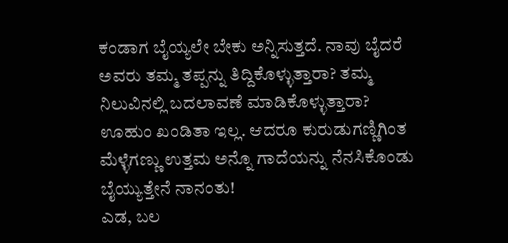ಕಂಡಾಗ ಬೈಯ್ಯಲೇ ಬೇಕು ಅನ್ನಿಸುತ್ತದೆ. ನಾವು ಬೈದರೆ ಅವರು ತಮ್ಮ ತಪ್ಪನ್ನು ತಿದ್ದಿಕೊಳ್ಳುತ್ತಾರಾ? ತಮ್ಮ ನಿಲುವಿನಲ್ಲಿ ಬದಲಾವಣೆ ಮಾಡಿಕೊಳ್ಳುತ್ತಾರಾ? ಊಹುಂ ಖಂಡಿತಾ ಇಲ್ಲ. ಆದರೂ ಕುರುಡುಗಣ್ಣಿಗಿಂತ ಮೆಳ್ಳೆಗಣ್ಣು ಉತ್ತಮ ಅನ್ನೊ ಗಾದೆಯನ್ನು ನೆನಸಿಕೊಂಡು ಬೈಯ್ಯುತ್ತೇನೆ ನಾನಂತು!
ಎಡ, ಬಲ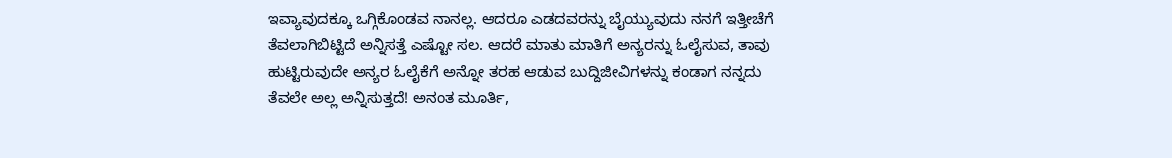ಇವ್ಯಾವುದಕ್ಕೂ ಒಗ್ಗಿಕೊಂಡವ ನಾನಲ್ಲ. ಆದರೂ ಎಡದವರನ್ನು ಬೈಯ್ಯುವುದು ನನಗೆ ಇತ್ತೀಚೆಗೆ ತೆವಲಾಗಿಬಿಟ್ಟಿದೆ ಅನ್ನಿಸತ್ತೆ ಎಷ್ಟೋ ಸಲ. ಆದರೆ ಮಾತು ಮಾತಿಗೆ ಅನ್ಯರನ್ನು ಓಲೈಸುವ, ತಾವು ಹುಟ್ಟಿರುವುದೇ ಅನ್ಯರ ಓಲೈಕೆಗೆ ಅನ್ನೋ ತರಹ ಆಡುವ ಬುದ್ದಿಜೀವಿಗಳನ್ನು ಕಂಡಾಗ ನನ್ನದು ತೆವಲೇ ಅಲ್ಲ ಅನ್ನಿಸುತ್ತದೆ! ಅನಂತ ಮೂರ್ತಿ,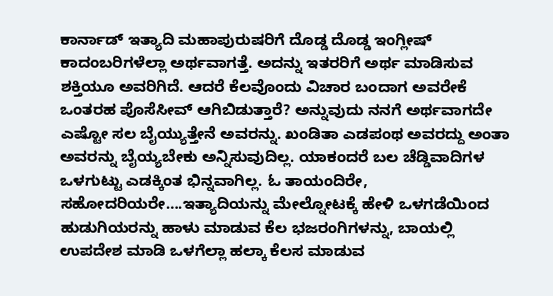ಕಾರ್ನಾಡ್ ಇತ್ಯಾದಿ ಮಹಾಪುರುಷರಿಗೆ ದೊಡ್ಡ ದೊಡ್ಡ ಇಂಗ್ಲೀಷ್ ಕಾದಂಬರಿಗಳೆಲ್ಲಾ ಅರ್ಥವಾಗತ್ತೆ. ಅದನ್ನು ಇತರರಿಗೆ ಅರ್ಥ ಮಾಡಿಸುವ ಶಕ್ತಿಯೂ ಅವರಿಗಿದೆ. ಆದರೆ ಕೆಲವೊಂದು ವಿಚಾರ ಬಂದಾಗ ಅವರೇಕೆ ಒಂತರಹ ಪೊಸೆಸೀವ್ ಆಗಿಬಿಡುತ್ತಾರೆ? ಅನ್ನುವುದು ನನಗೆ ಅರ್ಥವಾಗದೇ ಎಷ್ಟೋ ಸಲ ಬೈಯ್ಯುತ್ತೇನೆ ಅವರನ್ನು. ಖಂಡಿತಾ ಎಡಪಂಥ ಅವರದ್ದು ಅಂತಾ ಅವರನ್ನು ಬೈಯ್ಯಬೇಕು ಅನ್ನಿಸುವುದಿಲ್ಲ. ಯಾಕಂದರೆ ಬಲ ಚೆಡ್ಡಿವಾದಿಗಳ ಒಳಗುಟ್ಟು ಎಡಕ್ಕಿಂತ ಭಿನ್ನವಾಗಿಲ್ಲ. ಓ ತಾಯಂದಿರೇ, ಸಹೋದರಿಯರೇ….ಇತ್ಯಾದಿಯನ್ನು ಮೇಲ್ನೋಟಕ್ಕೆ ಹೇಳಿ ಒಳಗಡೆಯಿಂದ ಹುಡುಗಿಯರನ್ನು ಹಾಳು ಮಾಡುವ ಕೆಲ ಭಜರಂಗಿಗಳನ್ನು, ಬಾಯಲ್ಲಿ ಉಪದೇಶ ಮಾಡಿ ಒಳಗೆಲ್ಲಾ ಹಲ್ಕಾ ಕೆಲಸ ಮಾಡುವ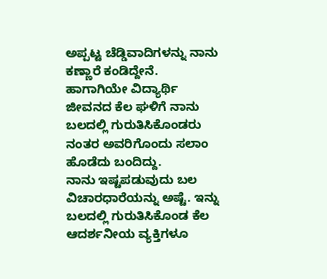ಅಪ್ಪಟ್ಟ ಚೆಡ್ಡಿವಾದಿಗಳನ್ನು ನಾನು ಕಣ್ಣಾರೆ ಕಂಡಿದ್ದೇನೆ. ಹಾಗಾಗಿಯೇ ವಿದ್ಯಾರ್ಥಿ ಜೀವನದ ಕೆಲ ಘಳಿಗೆ ನಾನು ಬಲದಲ್ಲಿ ಗುರುತಿಸಿಕೊಂಡರು ನಂತರ ಅವರಿಗೊಂದು ಸಲಾಂ ಹೊಡೆದು ಬಂದಿದ್ದು.
ನಾನು ಇಷ್ಟಪಡುವುದು ಬಲ ವಿಚಾರಧಾರೆಯನ್ನು ಅಷ್ಟೆ. ಇನ್ನು ಬಲದಲ್ಲಿ ಗುರುತಿಸಿಕೊಂಡ ಕೆಲ ಆದರ್ಶನೀಯ ವ್ಯಕ್ತಿಗಳೂ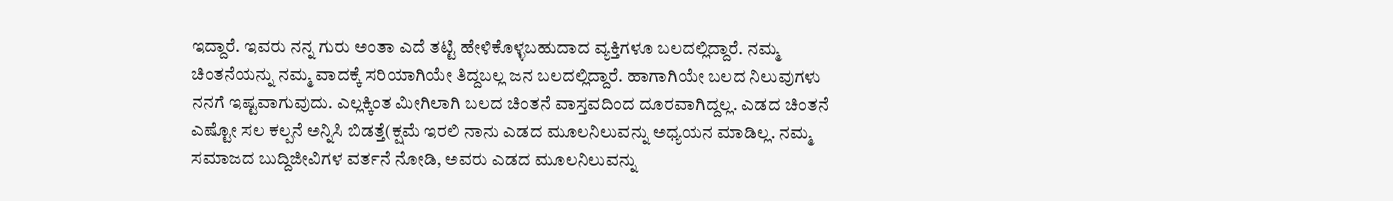ಇದ್ದಾರೆ. ಇವರು ನನ್ನ ಗುರು ಅಂತಾ ಎದೆ ತಟ್ಟಿ ಹೇಳಿಕೊಳ್ಳಬಹುದಾದ ವ್ಯಕ್ತಿಗಳೂ ಬಲದಲ್ಲಿದ್ದಾರೆ. ನಮ್ಮ ಚಿಂತನೆಯನ್ನು ನಮ್ಮ ವಾದಕ್ಕೆ ಸರಿಯಾಗಿಯೇ ತಿದ್ದಬಲ್ಲ ಜನ ಬಲದಲ್ಲಿದ್ದಾರೆ. ಹಾಗಾಗಿಯೇ ಬಲದ ನಿಲುವುಗಳು ನನಗೆ ಇಷ್ಟವಾಗುವುದು. ಎಲ್ಲಕ್ಕಿಂತ ಮೀಗಿಲಾಗಿ ಬಲದ ಚಿಂತನೆ ವಾಸ್ತವದಿಂದ ದೂರವಾಗಿದ್ದಲ್ಲ. ಎಡದ ಚಿಂತನೆ ಎಷ್ಟೋ ಸಲ ಕಲ್ಪನೆ ಅನ್ನಿಸಿ ಬಿಡತ್ತೆ(ಕ್ಷಮೆ ಇರಲಿ ನಾನು ಎಡದ ಮೂಲನಿಲುವನ್ನು ಅಧ್ಯಯನ ಮಾಡಿಲ್ಲ. ನಮ್ಮ ಸಮಾಜದ ಬುದ್ದಿಜೀವಿಗಳ ವರ್ತನೆ ನೋಡಿ, ಅವರು ಎಡದ ಮೂಲನಿಲುವನ್ನು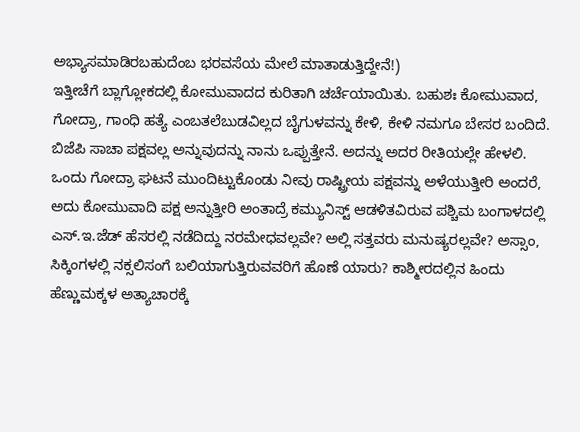ಅಭ್ಯಾಸಮಾಡಿರಬಹುದೆಂಬ ಭರವಸೆಯ ಮೇಲೆ ಮಾತಾಡುತ್ತಿದ್ದೇನೆ!)
ಇತ್ತೀಚೆಗೆ ಬ್ಲಾಗ್ಲೋಕದಲ್ಲಿ ಕೋಮುವಾದದ ಕುರಿತಾಗಿ ಚರ್ಚೆಯಾಯಿತು. ಬಹುಶಃ ಕೋಮುವಾದ, ಗೋದ್ರಾ, ಗಾಂಧಿ ಹತ್ಯೆ ಎಂಬತಲೆಬುಡವಿಲ್ಲದ ಬೈಗುಳವನ್ನು ಕೇಳಿ, ಕೇಳಿ ನಮಗೂ ಬೇಸರ ಬಂದಿದೆ. ಬಿಜೆಪಿ ಸಾಚಾ ಪಕ್ಷವಲ್ಲ ಅನ್ನುವುದನ್ನು ನಾನು ಒಪ್ಪುತ್ತೇನೆ. ಅದನ್ನು ಅದರ ರೀತಿಯಲ್ಲೇ ಹೇಳಲಿ. ಒಂದು ಗೋದ್ರಾ ಘಟನೆ ಮುಂದಿಟ್ಟುಕೊಂಡು ನೀವು ರಾಷ್ಟ್ರೀಯ ಪಕ್ಷವನ್ನು ಅಳೆಯುತ್ತೀರಿ ಅಂದರೆ, ಅದು ಕೋಮುವಾದಿ ಪಕ್ಷ ಅನ್ನುತ್ತೀರಿ ಅಂತಾದ್ರೆ ಕಮ್ಯುನಿಸ್ಟ್ ಆಡಳಿತವಿರುವ ಪಶ್ಚಿಮ ಬಂಗಾಳದಲ್ಲಿ ಎಸ್.ಇ.ಜೆಡ್ ಹೆಸರಲ್ಲಿ ನಡೆದಿದ್ದು ನರಮೇಧವಲ್ಲವೇ? ಅಲ್ಲಿ ಸತ್ತವರು ಮನುಷ್ಯರಲ್ಲವೇ? ಅಸ್ಸಾಂ, ಸಿಕ್ಕಿಂಗಳಲ್ಲಿ ನಕ್ಸಲಿಸಂಗೆ ಬಲಿಯಾಗುತ್ತಿರುವವರಿಗೆ ಹೊಣೆ ಯಾರು? ಕಾಶ್ಮೀರದಲ್ಲಿನ ಹಿಂದು ಹೆಣ್ಣುಮಕ್ಕಳ ಅತ್ಯಾಚಾರಕ್ಕೆ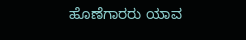ಹೊಣೆಗಾರರು ಯಾವ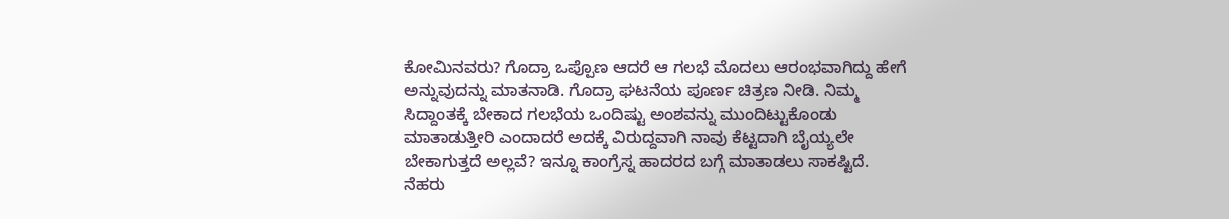ಕೋಮಿನವರು? ಗೊದ್ರಾ ಒಪ್ಪೊಣ ಆದರೆ ಆ ಗಲಭೆ ಮೊದಲು ಆರಂಭವಾಗಿದ್ದು ಹೇಗೆ ಅನ್ನುವುದನ್ನು ಮಾತನಾಡಿ. ಗೊದ್ರಾ ಘಟನೆಯ ಪೂರ್ಣ ಚಿತ್ರಣ ನೀಡಿ. ನಿಮ್ಮ ಸಿದ್ದಾಂತಕ್ಕೆ ಬೇಕಾದ ಗಲಭೆಯ ಒಂದಿಷ್ಟು ಅಂಶವನ್ನು ಮುಂದಿಟ್ಟುಕೊಂಡು ಮಾತಾಡುತ್ತೀರಿ ಎಂದಾದರೆ ಅದಕ್ಕೆ ವಿರುದ್ದವಾಗಿ ನಾವು ಕೆಟ್ಟದಾಗಿ ಬೈಯ್ಯಲೇ ಬೇಕಾಗುತ್ತದೆ ಅಲ್ಲವೆ? ಇನ್ನೂ ಕಾಂಗ್ರೆಸ್ನ ಹಾದರದ ಬಗ್ಗೆ ಮಾತಾಡಲು ಸಾಕಷ್ಟಿದೆ. ನೆಹರು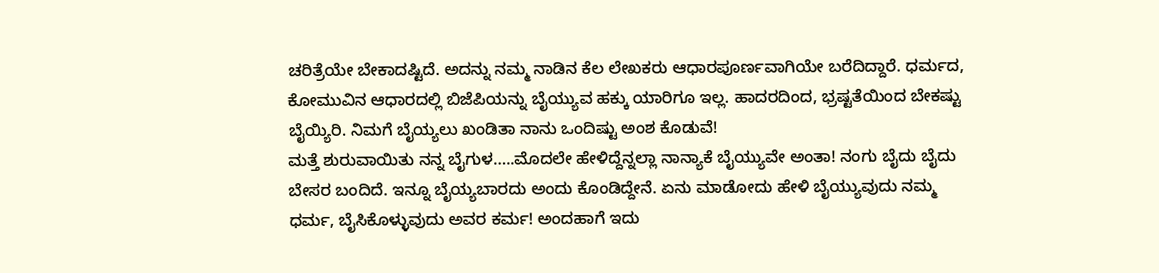ಚರಿತ್ರೆಯೇ ಬೇಕಾದಷ್ಟಿದೆ. ಅದನ್ನು ನಮ್ಮ ನಾಡಿನ ಕೆಲ ಲೇಖಕರು ಆಧಾರಪೂರ್ಣವಾಗಿಯೇ ಬರೆದಿದ್ದಾರೆ. ಧರ್ಮದ, ಕೋಮುವಿನ ಆಧಾರದಲ್ಲಿ ಬಿಜೆಪಿಯನ್ನು ಬೈಯ್ಯುವ ಹಕ್ಕು ಯಾರಿಗೂ ಇಲ್ಲ. ಹಾದರದಿಂದ, ಭ್ರಷ್ಟತೆಯಿಂದ ಬೇಕಷ್ಟು ಬೈಯ್ಯಿರಿ. ನಿಮಗೆ ಬೈಯ್ಯಲು ಖಂಡಿತಾ ನಾನು ಒಂದಿಷ್ಟು ಅಂಶ ಕೊಡುವೆ!
ಮತ್ತೆ ಶುರುವಾಯಿತು ನನ್ನ ಬೈಗುಳ…..ಮೊದಲೇ ಹೇಳಿದ್ದೆನ್ನಲ್ಲಾ ನಾನ್ಯಾಕೆ ಬೈಯ್ಯುವೇ ಅಂತಾ! ನಂಗು ಬೈದು ಬೈದು ಬೇಸರ ಬಂದಿದೆ. ಇನ್ನೂ ಬೈಯ್ಯಬಾರದು ಅಂದು ಕೊಂಡಿದ್ದೇನೆ. ಏನು ಮಾಡೋದು ಹೇಳಿ ಬೈಯ್ಯುವುದು ನಮ್ಮ ಧರ್ಮ, ಬೈಸಿಕೊಳ್ಳುವುದು ಅವರ ಕರ್ಮ! ಅಂದಹಾಗೆ ಇದು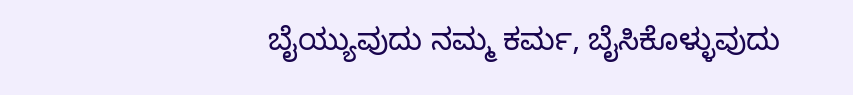ಬೈಯ್ಯುವುದು ನಮ್ಮ ಕರ್ಮ, ಬೈಸಿಕೊಳ್ಳುವುದು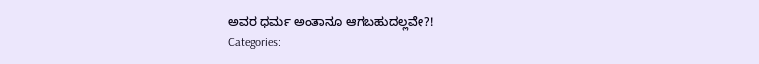ಅವರ ಧರ್ಮ ಅಂತಾನೂ ಆಗಬಹುದಲ್ಲವೇ?!
Categories: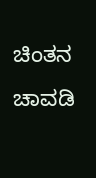ಚಿಂತನ ಚಾವಡಿ